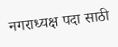नगराध्यक्ष पदा साठी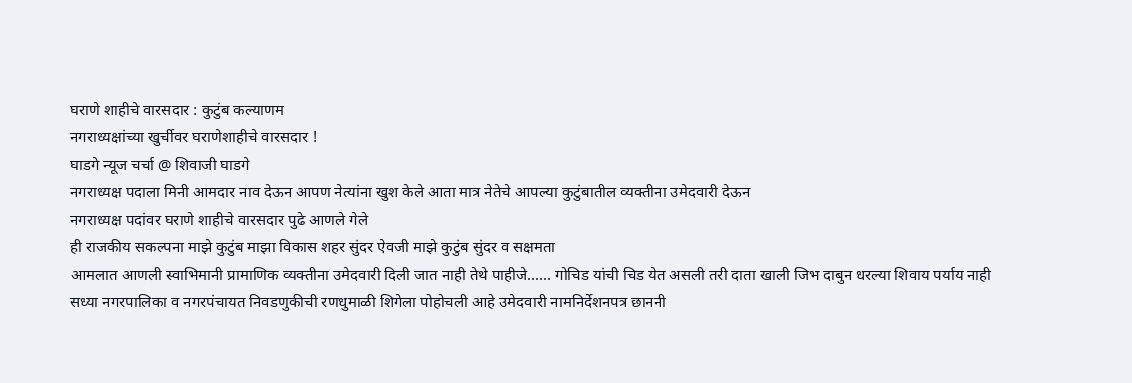घराणे शाहीचे वारसदार : कुटुंब कल्याणम
नगराध्यक्षांच्या खुर्चीवर घराणेशाहीचे वारसदार !
घाडगे न्यूज चर्चा @ शिवाजी घाडगे
नगराध्यक्ष पदाला मिनी आमदार नाव देऊन आपण नेत्यांना खुश केले आता मात्र नेतेचे आपल्या कुटुंबातील व्यक्तीना उमेदवारी देऊन
नगराध्यक्ष पदांवर घराणे शाहीचे वारसदार पुढे आणले गेले
ही राजकीय सकल्पना माझे कुटुंब माझा विकास शहर सुंदर ऐवजी माझे कुटुंब सुंदर व सक्षमता
आमलात आणली स्वाभिमानी प्रामाणिक व्यक्तीना उमेदवारी दिली जात नाही तेथे पाहीजे...... गोचिड यांची चिड येत असली तरी दाता खाली जिभ दाबुन धरल्या शिवाय पर्याय नाही
सध्या नगरपालिका व नगरपंचायत निवडणुकीची रणधुमाळी शिगेला पोहोचली आहे उमेदवारी नामनिर्देशनपत्र छाननी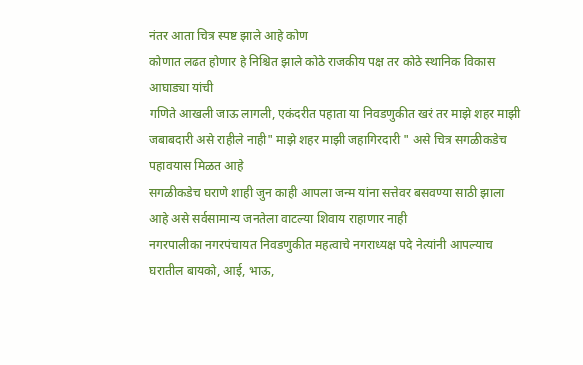नंतर आता चित्र स्पष्ट झाले आहे कोण
कोणात लढत होणार हे निश्चित झाले कोठे राजकीय पक्ष तर कोठे स्थानिक विकास आघाड्या यांची
गणिते आखली जाऊ लागली, एकंदरीत पहाता या निवडणुकीत खरं तर माझे शहर माझी जबाबदारी असे राहीले नाही" माझे शहर माझी जहागिरदारी " असे चित्र सगळीकडेच पहावयास मिळत आहे
सगळीकडेच घराणे शाही जुन काही आपला जन्म यांना सत्तेवर बसवण्या साठी झाला आहे असे सर्वसामान्य जनतेला वाटल्या शिवाय राहाणार नाही
नगरपालीका नगरपंचायत निवडणुकीत महत्वाचे नगराध्यक्ष पदे नेत्यांनी आपल्याच घरातील बायको, आई, भाऊ,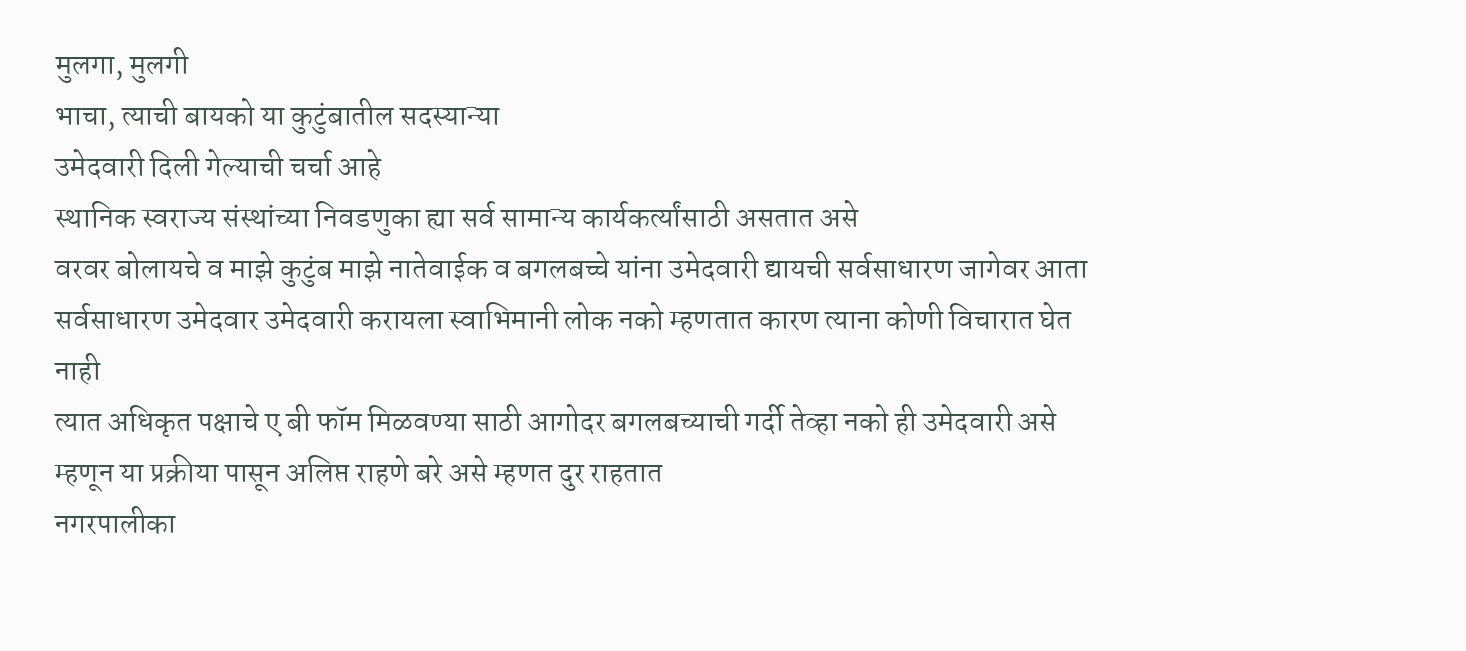मुलगा, मुलगी
भाचा, त्याची बायको या कुटुंबातील सदस्यान्या
उमेदवारी दिली गेल्याची चर्चा आहे
स्थानिक स्वराज्य संस्थांच्या निवडणुका ह्या सर्व सामान्य कार्यकर्त्यांसाठी असतात असे
वरवर बोलायचे व माझे कुटुंब माझे नातेवाईक व बगलबच्चे यांना उमेदवारी द्यायची सर्वसाधारण जागेवर आता सर्वसाधारण उमेदवार उमेदवारी करायला स्वाभिमानी लोक नको म्हणतात कारण त्याना कोणी विचारात घेत नाही
त्यात अधिकृत पक्षाचे ए बी फॉम मिळवण्या साठी आगोदर बगलबच्याची गर्दी तेव्हा नको ही उमेदवारी असे म्हणून या प्रक्रीया पासून अलिप्त राहणे बरे असे म्हणत दुर राहतात
नगरपालीका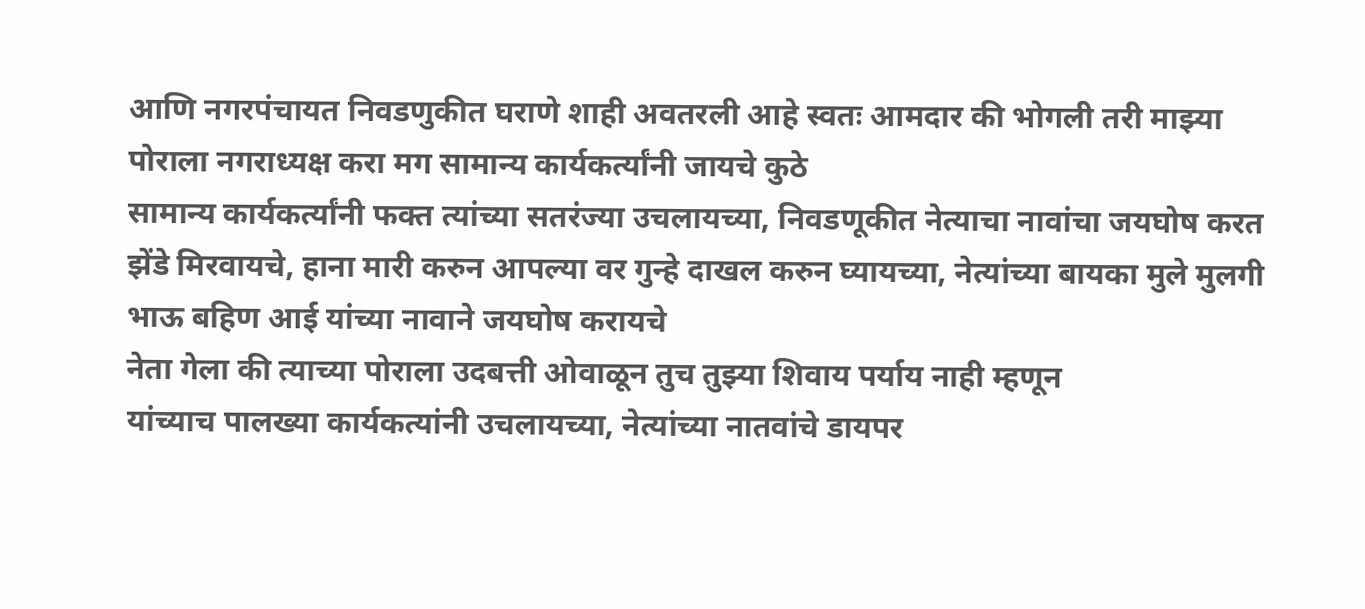आणि नगरपंचायत निवडणुकीत घराणे शाही अवतरली आहे स्वतः आमदार की भोगली तरी माझ्या पोराला नगराध्यक्ष करा मग सामान्य कार्यकर्त्यांनी जायचे कुठे
सामान्य कार्यकर्त्यांनी फक्त त्यांच्या सतरंज्या उचलायच्या, निवडणूकीत नेत्याचा नावांचा जयघोष करत झेंडे मिरवायचे, हाना मारी करुन आपल्या वर गुन्हे दाखल करुन घ्यायच्या, नेत्यांच्या बायका मुले मुलगी भाऊ बहिण आई यांच्या नावाने जयघोष करायचे
नेता गेला की त्याच्या पोराला उदबत्ती ओवाळून तुच तुझ्या शिवाय पर्याय नाही म्हणून
यांच्याच पालख्या कार्यकत्यांनी उचलायच्या, नेत्यांच्या नातवांचे डायपर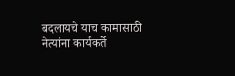बदलायचे याच कामासाठी नेत्यांना कार्यकर्ते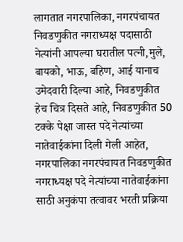लागतात नगरपालिका, नगरपंचायत निवडणुकीत नगराध्यक्ष पदासाठी नेत्यांनी आपल्या घरातील पत्नी,मुले, बायको, भाऊ, बहिण, आई यानाच उमेदवारी दिल्या आहे, निवडणुकीत हेच चित्र दिसते आहे, निवडणुकीत 50 टक्के पेक्षा जास्त पदे नेत्यांच्या नातेवाईकांना दिली गेली आहेत, नगरपालिका नगरपंचायत निवडणुकीत नगराध्यक्ष पदे नेत्यांच्या नातेवाईकांना साठी अनुकंपा तत्वावर भरती प्रक्रिया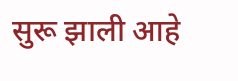सुरू झाली आहे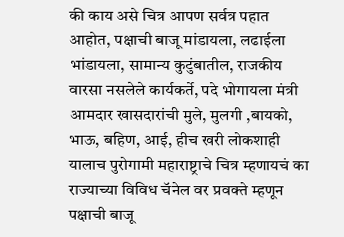की काय असे चित्र आपण सर्वत्र पहात आहोत, पक्षाची बाजू मांडायला, लढाईला भांडायला, सामान्य कुटुंबातील, राजकीय वारसा नसलेले कार्यकर्ते, पदे भोगायला मंत्री आमदार खासदारांची मुले, मुलगी ,बायको, भाऊ, बहिण, आई, हीच खरी लोकशाही यालाच पुरोगामी महाराष्ट्राचे चित्र म्हणायचं का राज्याच्या विविध चॅनेल वर प्रवक्ते म्हणून पक्षाची बाजू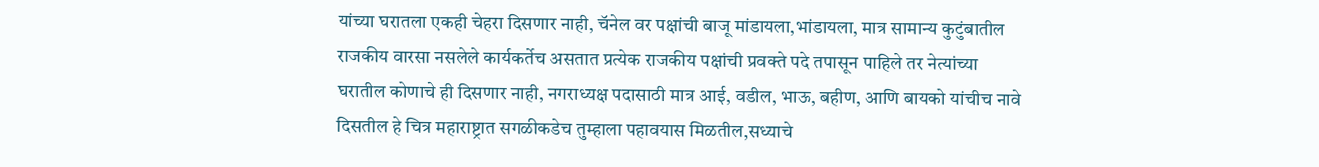यांच्या घरातला एकही चेहरा दिसणार नाही, चॅनेल वर पक्षांची बाजू मांडायला,भांडायला, मात्र सामान्य कुटुंबातील राजकीय वारसा नसलेले कार्यकर्तेच असतात प्रत्येक राजकीय पक्षांची प्रवक्ते पदे तपासून पाहिले तर नेत्यांच्या घरातील कोणाचे ही दिसणार नाही, नगराध्यक्ष पदासाठी मात्र आई, वडील, भाऊ, बहीण, आणि बायको यांचीच नावे दिसतील हे चित्र महाराष्ट्रात सगळीकडेच तुम्हाला पहावयास मिळतील,सध्याचे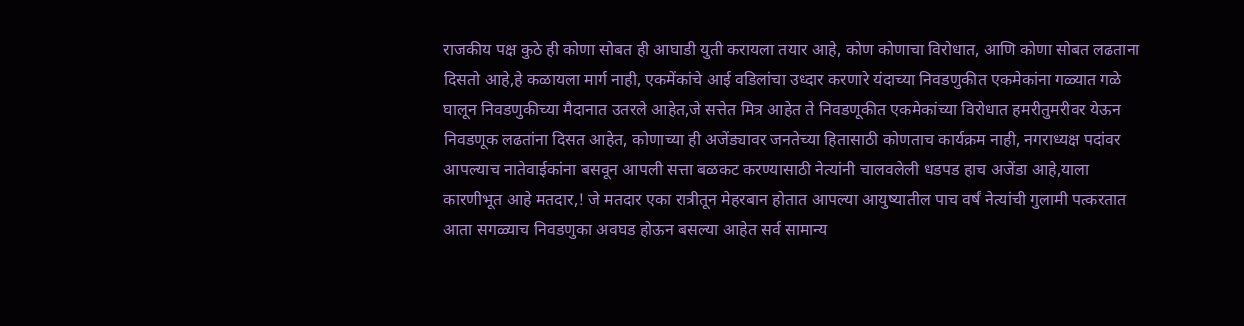राजकीय पक्ष कुठे ही कोणा सोबत ही आघाडी युती करायला तयार आहे, कोण कोणाचा विरोधात, आणि कोणा सोबत लढताना दिसतो आहे,हे कळायला मार्ग नाही, एकमेंकांचे आई वडिलांचा उध्दार करणारे यंदाच्या निवडणुकीत एकमेकांना गळ्यात गळे घालून निवडणुकीच्या मैदानात उतरले आहेत,जे सत्तेत मित्र आहेत ते निवडणूकीत एकमेकांच्या विरोधात हमरीतुमरीवर येऊन निवडणूक लढतांना दिसत आहेत, कोणाच्या ही अजेंड्यावर जनतेच्या हितासाठी कोणताच कार्यक्रम नाही, नगराध्यक्ष पदांवर आपल्याच नातेवाईकांना बसवून आपली सत्ता बळकट करण्यासाठी नेत्यांनी चालवलेली धडपड हाच अजेंडा आहे,याला कारणीभूत आहे मतदार,! जे मतदार एका रात्रीतून मेहरबान होतात आपल्या आयुष्यातील पाच वर्षं नेत्यांची गुलामी पत्करतात
आता सगळ्याच निवडणुका अवघड होऊन बसल्या आहेत सर्व सामान्य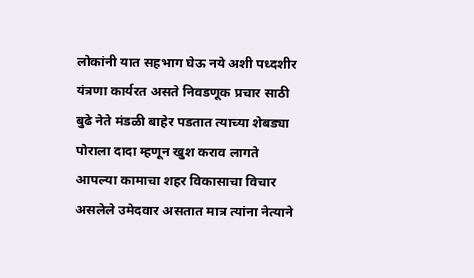लोकांनी यात सहभाग घेऊ नये अशी पध्दशीर यंत्रणा कार्यरत असते निवडणूक प्रचार साठी बुढे नेते मंडळी बाहेर पडतात त्याच्या शेबड्या पोराला दादा म्हणून खुश कराव लागते
आपल्या कामाचा शहर विकासाचा विचार असलेले उमेदवार असतात मात्र त्यांना नेत्याने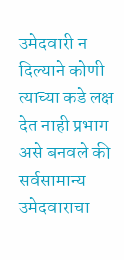उमेदवारी न दिल्याने कोणी त्याच्या कडे लक्ष देत नाही प्रभाग असे बनवले की सर्वसामान्य उमेदवाराचा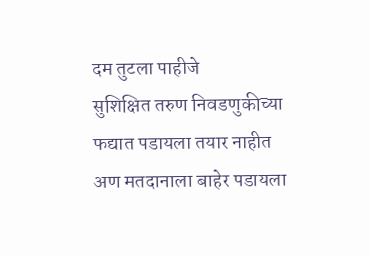दम तुटला पाहीजे
सुशिक्षित तरुण निवडणुकीच्या फद्यात पडायला तयार नाहीत अण मतदानाला बाहेर पडायला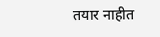तयार नाहीत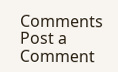Comments
Post a Comment